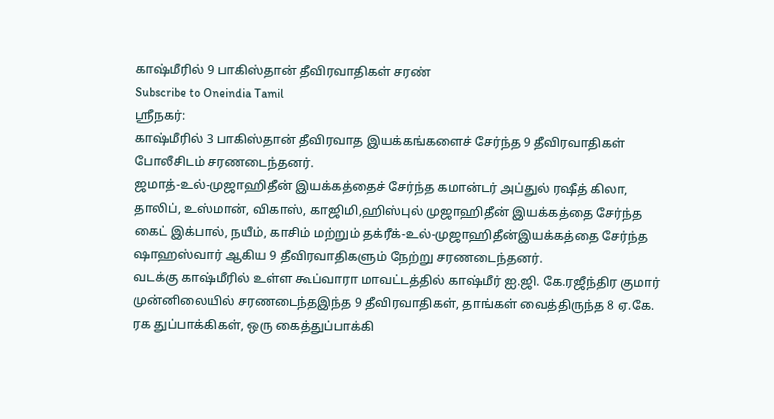காஷ்மீரில் 9 பாகிஸ்தான் தீவிரவாதிகள் சரண்
Subscribe to Oneindia Tamil
ஸ்ரீநகர்:
காஷ்மீரில் 3 பாகிஸ்தான் தீவிரவாத இயக்கங்களைச் சேர்ந்த 9 தீவிரவாதிகள் போலீசிடம் சரணடைந்தனர்.
ஜமாத்-உல்-முஜாஹிதீன் இயக்கத்தைச் சேர்ந்த கமான்டர் அப்துல் ரஷீத் கிலா, தாலிப், உஸ்மான், விகாஸ், காஜிமி,ஹிஸ்புல் முஜாஹிதீன் இயக்கத்தை சேர்ந்த கைட் இக்பால், நயீம், காசிம் மற்றும் தக்ரீக்-உல்-முஜாஹிதீன்இயக்கத்தை சேர்ந்த ஷாஹஸ்வார் ஆகிய 9 தீவிரவாதிகளும் நேற்று சரணடைந்தனர்.
வடக்கு காஷ்மீரில் உள்ள கூப்வாரா மாவட்டத்தில் காஷ்மீர் ஐ.ஜி. கே.ரஜீந்திர குமார் முன்னிலையில் சரணடைந்தஇந்த 9 தீவிரவாதிகள், தாங்கள் வைத்திருந்த 8 ஏ.கே. ரக துப்பாக்கிகள், ஒரு கைத்துப்பாக்கி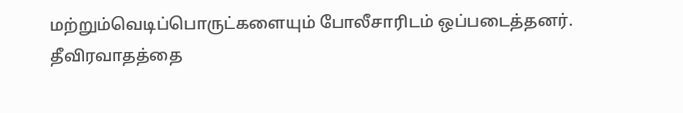மற்றும்வெடிப்பொருட்களையும் போலீசாரிடம் ஒப்படைத்தனர்.
தீவிரவாதத்தை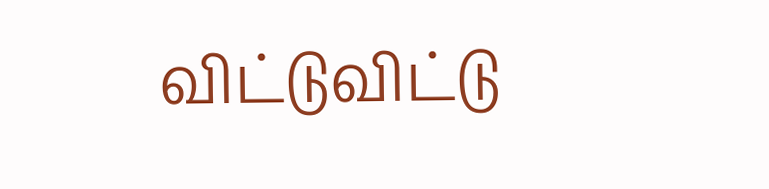விட்டுவிட்டு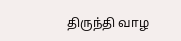திருந்தி வாழ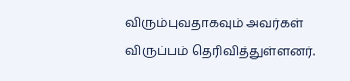விரும்புவதாகவும் அவர்கள் விருப்பம் தெரிவித்துள்ளனர்.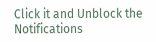Click it and Unblock the Notifications